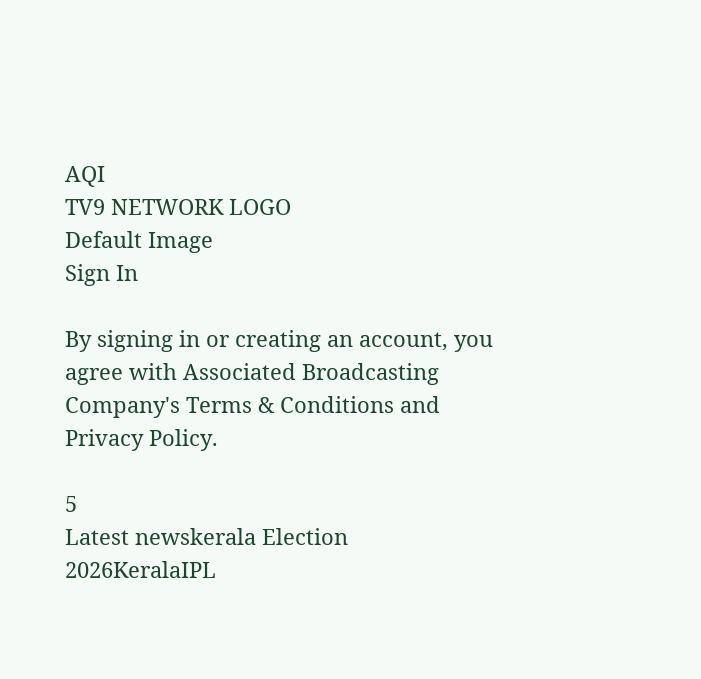AQI
TV9 NETWORK LOGO
Default Image
Sign In

By signing in or creating an account, you agree with Associated Broadcasting Company's Terms & Conditions and Privacy Policy.

5
Latest newskerala Election 2026KeralaIPL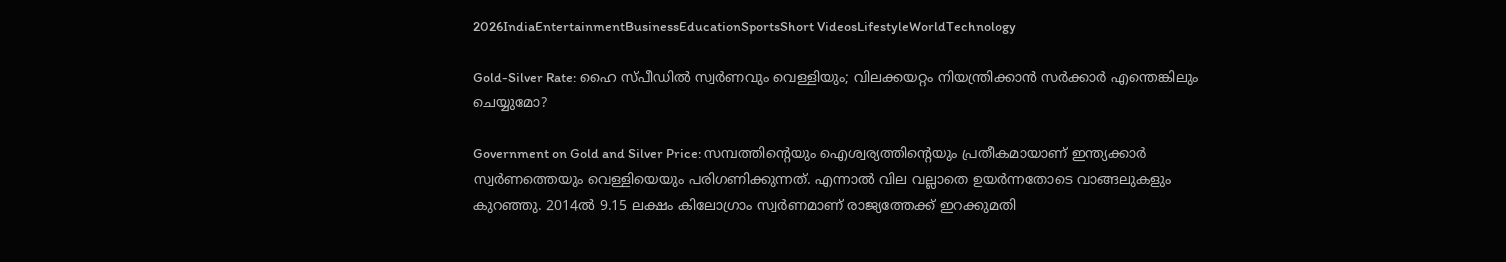2026IndiaEntertainmentBusinessEducationSportsShort VideosLifestyleWorldTechnology

Gold-Silver Rate: ഹൈ സ്പീഡില്‍ സ്വര്‍ണവും വെള്ളിയും; വിലക്കയറ്റം നിയന്ത്രിക്കാന്‍ സര്‍ക്കാര്‍ എന്തെങ്കിലും ചെയ്യുമോ?

Government on Gold and Silver Price: സമ്പത്തിന്റെയും ഐശ്വര്യത്തിന്റെയും പ്രതീകമായാണ് ഇന്ത്യക്കാര്‍ സ്വര്‍ണത്തെയും വെള്ളിയെയും പരിഗണിക്കുന്നത്. എന്നാല്‍ വില വല്ലാതെ ഉയര്‍ന്നതോടെ വാങ്ങലുകളും കുറഞ്ഞു. 2014ല്‍ 9.15 ലക്ഷം കിലോഗ്രാം സ്വര്‍ണമാണ് രാജ്യത്തേക്ക് ഇറക്കുമതി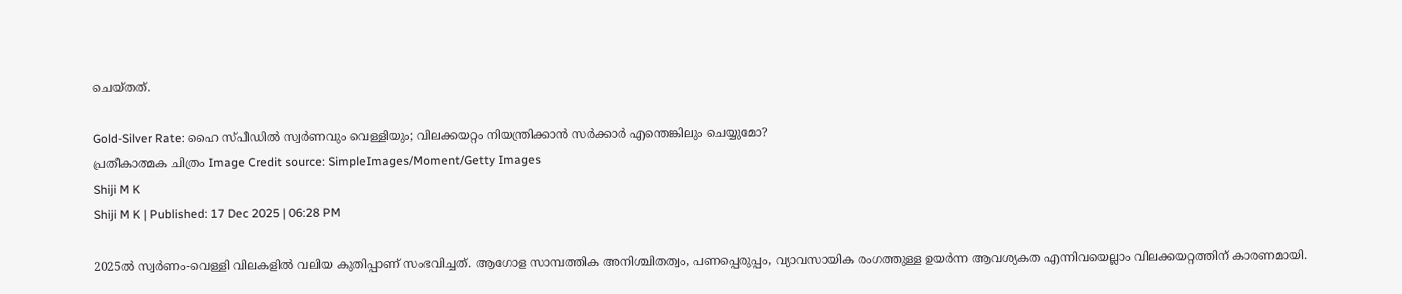ചെയ്തത്.

Gold-Silver Rate: ഹൈ സ്പീഡില്‍ സ്വര്‍ണവും വെള്ളിയും; വിലക്കയറ്റം നിയന്ത്രിക്കാന്‍ സര്‍ക്കാര്‍ എന്തെങ്കിലും ചെയ്യുമോ?
പ്രതീകാത്മക ചിത്രം Image Credit source: SimpleImages/Moment/Getty Images
Shiji M K
Shiji M K | Published: 17 Dec 2025 | 06:28 PM

2025ല്‍ സ്വര്‍ണം-വെള്ളി വിലകളില്‍ വലിയ കുതിപ്പാണ് സംഭവിച്ചത്. ആഗോള സാമ്പത്തിക അനിശ്ചിതത്വം, പണപ്പെരുപ്പം, വ്യാവസായിക രംഗത്തുള്ള ഉയര്‍ന്ന ആവശ്യകത എന്നിവയെല്ലാം വിലക്കയറ്റത്തിന് കാരണമായി.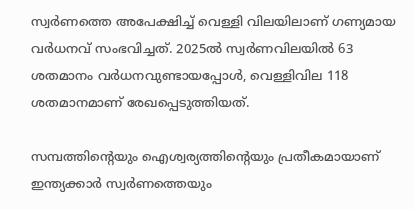സ്വര്‍ണത്തെ അപേക്ഷിച്ച് വെള്ളി വിലയിലാണ് ഗണ്യമായ വര്‍ധനവ് സംഭവിച്ചത്. 2025ല്‍ സ്വര്‍ണവിലയില്‍ 63 ശതമാനം വര്‍ധനവുണ്ടായപ്പോള്‍, വെള്ളിവില 118 ശതമാനമാണ് രേഖപ്പെടുത്തിയത്.

സമ്പത്തിന്റെയും ഐശ്വര്യത്തിന്റെയും പ്രതീകമായാണ് ഇന്ത്യക്കാര്‍ സ്വര്‍ണത്തെയും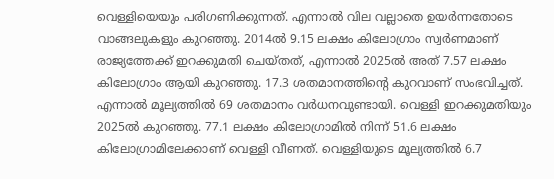വെള്ളിയെയും പരിഗണിക്കുന്നത്. എന്നാല്‍ വില വല്ലാതെ ഉയര്‍ന്നതോടെ വാങ്ങലുകളും കുറഞ്ഞു. 2014ല്‍ 9.15 ലക്ഷം കിലോഗ്രാം സ്വര്‍ണമാണ് രാജ്യത്തേക്ക് ഇറക്കുമതി ചെയ്തത്, എന്നാല്‍ 2025ല്‍ അത് 7.57 ലക്ഷം കിലോഗ്രാം ആയി കുറഞ്ഞു. 17.3 ശതമാനത്തിന്റെ കുറവാണ് സംഭവിച്ചത്. എന്നാല്‍ മൂല്യത്തില്‍ 69 ശതമാനം വര്‍ധനവുണ്ടായി. വെള്ളി ഇറക്കുമതിയും 2025ല്‍ കുറഞ്ഞു. 77.1 ലക്ഷം കിലോഗ്രാമില്‍ നിന്ന് 51.6 ലക്ഷം കിലോഗ്രാമിലേക്കാണ് വെള്ളി വീണത്. വെള്ളിയുടെ മൂല്യത്തില്‍ 6.7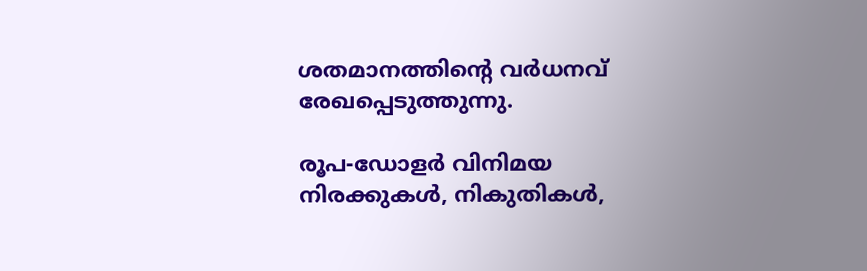ശതമാനത്തിന്റെ വര്‍ധനവ് രേഖപ്പെടുത്തുന്നു.

രൂപ-ഡോളര്‍ വിനിമയ നിരക്കുകള്‍, നികുതികള്‍,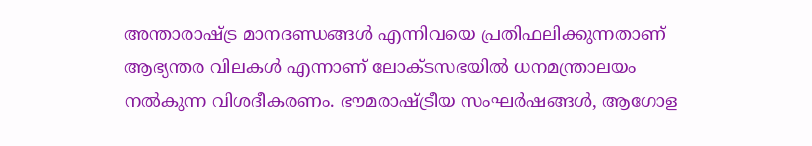അന്താരാഷ്ട്ര മാനദണ്ഡങ്ങള്‍ എന്നിവയെ പ്രതിഫലിക്കുന്നതാണ് ആഭ്യന്തര വിലകള്‍ എന്നാണ് ലോക്ടസഭയില്‍ ധനമന്ത്രാലയം നല്‍കുന്ന വിശദീകരണം. ഭൗമരാഷ്ട്രീയ സംഘര്‍ഷങ്ങള്‍, ആഗോള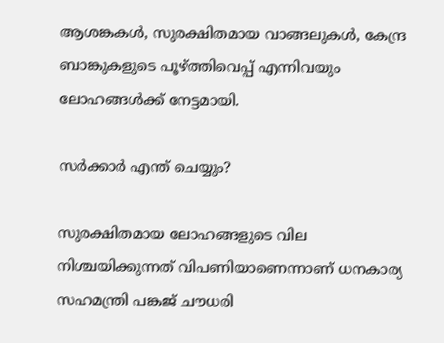ആശങ്കകള്‍, സുരക്ഷിതമായ വാങ്ങലുകള്‍, കേന്ദ്ര ബാങ്കുകളുടെ പൂഴ്ത്തിവെപ്പ് എന്നിവയും ലോഹങ്ങള്‍ക്ക് നേട്ടമായി.

സര്‍ക്കാര്‍ എന്ത് ചെയ്യും?

സുരക്ഷിതമായ ലോഹങ്ങളുടെ വില നിശ്ചയിക്കുന്നത് വിപണിയാണെന്നാണ് ധനകാര്യ സഹമന്ത്രി പങ്കജ് ചൗധരി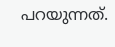പറയുന്നത്.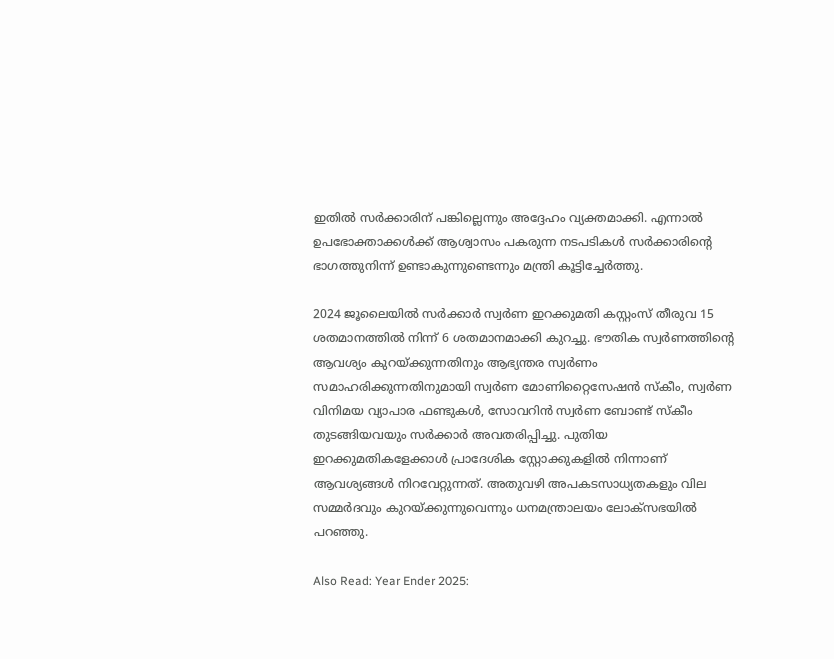ഇതില്‍ സര്‍ക്കാരിന് പങ്കില്ലെന്നും അദ്ദേഹം വ്യക്തമാക്കി. എന്നാല്‍ ഉപഭോക്താക്കള്‍ക്ക് ആശ്വാസം പകരുന്ന നടപടികള്‍ സര്‍ക്കാരിന്റെ ഭാഗത്തുനിന്ന് ഉണ്ടാകുന്നുണ്ടെന്നും മന്ത്രി കൂട്ടിച്ചേര്‍ത്തു.

2024 ജൂലൈയില്‍ സര്‍ക്കാര്‍ സ്വര്‍ണ ഇറക്കുമതി കസ്റ്റംസ് തീരുവ 15 ശതമാനത്തില്‍ നിന്ന് 6 ശതമാനമാക്കി കുറച്ചു. ഭൗതിക സ്വര്‍ണത്തിന്റെ ആവശ്യം കുറയ്ക്കുന്നതിനും ആഭ്യന്തര സ്വര്‍ണം സമാഹരിക്കുന്നതിനുമായി സ്വര്‍ണ മോണിറ്റൈസേഷന്‍ സ്‌കീം, സ്വര്‍ണ വിനിമയ വ്യാപാര ഫണ്ടുകള്‍, സോവറിന്‍ സ്വര്‍ണ ബോണ്ട് സ്‌കീം തുടങ്ങിയവയും സര്‍ക്കാര്‍ അവതരിപ്പിച്ചു. പുതിയ ഇറക്കുമതികളേക്കാള്‍ പ്രാദേശിക സ്റ്റോക്കുകളില്‍ നിന്നാണ് ആവശ്യങ്ങള്‍ നിറവേറ്റുന്നത്. അതുവഴി അപകടസാധ്യതകളും വില സമ്മര്‍ദവും കുറയ്ക്കുന്നുവെന്നും ധനമന്ത്രാലയം ലോക്‌സഭയില്‍ പറഞ്ഞു.

Also Read: Year Ender 2025: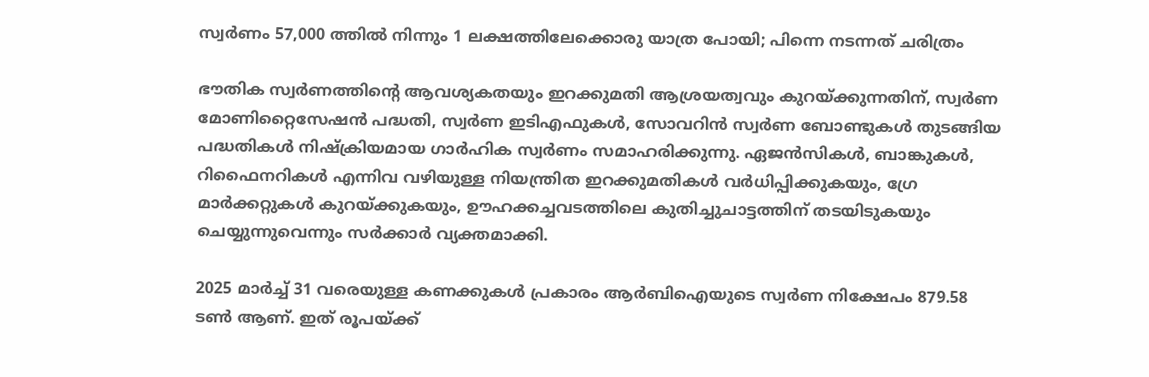സ്വര്‍ണം 57,000 ത്തില്‍ നിന്നും 1 ലക്ഷത്തിലേക്കൊരു യാത്ര പോയി; പിന്നെ നടന്നത് ചരിത്രം

ഭൗതിക സ്വര്‍ണത്തിന്റെ ആവശ്യകതയും ഇറക്കുമതി ആശ്രയത്വവും കുറയ്ക്കുന്നതിന്, സ്വര്‍ണ മോണിറ്റൈസേഷന്‍ പദ്ധതി, സ്വര്‍ണ ഇടിഎഫുകള്‍, സോവറിന്‍ സ്വര്‍ണ ബോണ്ടുകള്‍ തുടങ്ങിയ പദ്ധതികള്‍ നിഷ്‌ക്രിയമായ ഗാര്‍ഹിക സ്വര്‍ണം സമാഹരിക്കുന്നു. ഏജന്‍സികള്‍, ബാങ്കുകള്‍, റിഫൈനറികള്‍ എന്നിവ വഴിയുള്ള നിയന്ത്രിത ഇറക്കുമതികള്‍ വര്‍ധിപ്പിക്കുകയും, ഗ്രേ മാര്‍ക്കറ്റുകള്‍ കുറയ്ക്കുകയും, ഊഹക്കച്ചവടത്തിലെ കുതിച്ചുചാട്ടത്തിന് തടയിടുകയും ചെയ്യുന്നുവെന്നും സര്‍ക്കാര്‍ വ്യക്തമാക്കി.

2025 മാര്‍ച്ച് 31 വരെയുള്ള കണക്കുകള്‍ പ്രകാരം ആര്‍ബിഐയുടെ സ്വര്‍ണ നിക്ഷേപം 879.58 ടണ്‍ ആണ്. ഇത് രൂപയ്ക്ക്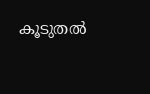കൂടുതല്‍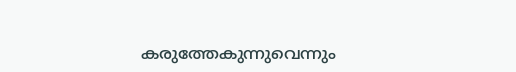കരുത്തേകുന്നുവെന്നും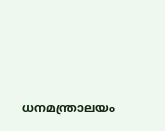ധനമന്ത്രാലയം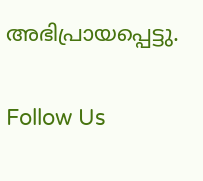അഭിപ്രായപ്പെട്ടു.

Follow Us